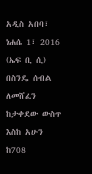አዲስ አበባ፣ ነሐሴ 1፣ 2016 (ኤፍ ቢ ሲ) በስንዴ ሰብል ለመሸፈን ከታቀደው ውስጥ እስከ አሁን ከ708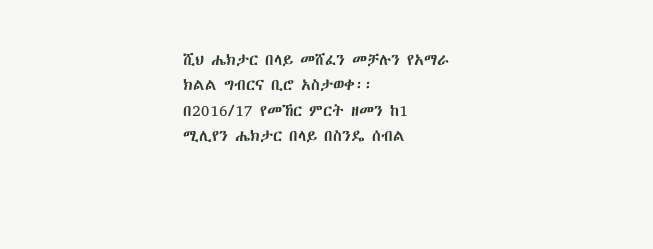ሺህ ሔክታር በላይ መሸፈን መቻሉን የአማራ ክልል ግብርና ቢሮ አስታወቀ፡፡
በ2016/17 የመኸር ምርት ዘመን ከ1 ሚሊየን ሔክታር በላይ በስንዴ ሰብል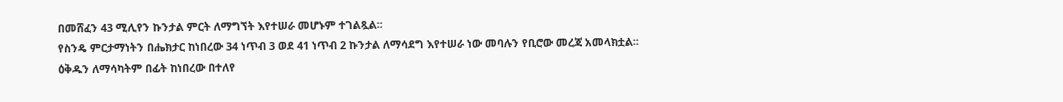በመሸፈን 43 ሚሊየን ኩንታል ምርት ለማግኘት እየተሠራ መሆኑም ተገልጿል፡፡
የስንዴ ምርታማነትን በሔክታር ከነበረው 34 ነጥብ 3 ወደ 41 ነጥብ 2 ኩንታል ለማሳደግ እየተሠራ ነው መባሉን የቢሮው መረጃ አመላክቷል፡፡
ዕቅዱን ለማሳካትም በፊት ከነበረው በተለየ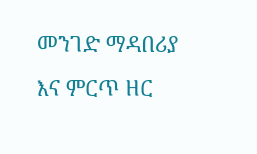መንገድ ማዳበሪያ እና ምርጥ ዘር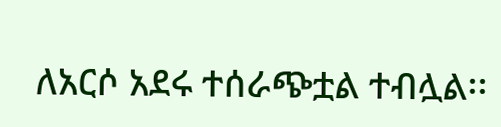ለአርሶ አደሩ ተሰራጭቷል ተብሏል፡፡